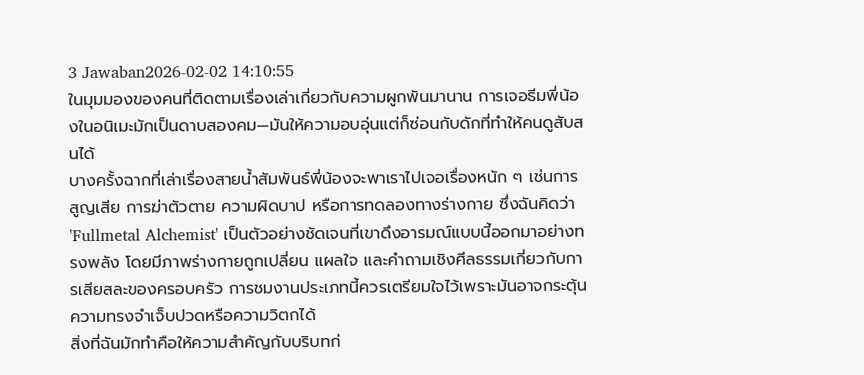3 Jawaban2026-02-02 14:10:55
ในมุมมองของคนที่ติดตามเรื่องเล่าเกี่ยวกับความผูกพันมานาน การเจอธีมพี่น้องในอนิเมะมักเป็นดาบสองคม—มันให้ความอบอุ่นแต่ก็ซ่อนกับดักที่ทำให้คนดูสับสนได้
บางครั้งฉากที่เล่าเรื่องสายน้ำสัมพันธ์พี่น้องจะพาเราไปเจอเรื่องหนัก ๆ เช่นการสูญเสีย การฆ่าตัวตาย ความผิดบาป หรือการทดลองทางร่างกาย ซึ่งฉันคิดว่า 'Fullmetal Alchemist' เป็นตัวอย่างชัดเจนที่เขาดึงอารมณ์แบบนี้ออกมาอย่างทรงพลัง โดยมีภาพร่างกายถูกเปลี่ยน แผลใจ และคำถามเชิงศีลธรรมเกี่ยวกับการเสียสละของครอบครัว การชมงานประเภทนี้ควรเตรียมใจไว้เพราะมันอาจกระตุ้นความทรงจำเจ็บปวดหรือความวิตกได้
สิ่งที่ฉันมักทำคือให้ความสำคัญกับบริบทก่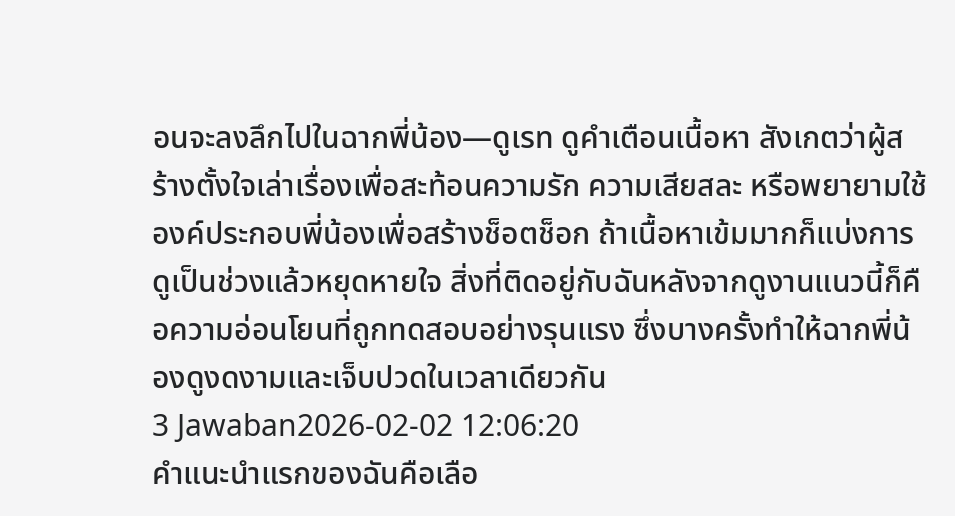อนจะลงลึกไปในฉากพี่น้อง—ดูเรท ดูคำเตือนเนื้อหา สังเกตว่าผู้สร้างตั้งใจเล่าเรื่องเพื่อสะท้อนความรัก ความเสียสละ หรือพยายามใช้องค์ประกอบพี่น้องเพื่อสร้างช็อตช็อก ถ้าเนื้อหาเข้มมากก็แบ่งการดูเป็นช่วงแล้วหยุดหายใจ สิ่งที่ติดอยู่กับฉันหลังจากดูงานแนวนี้ก็คือความอ่อนโยนที่ถูกทดสอบอย่างรุนแรง ซึ่งบางครั้งทำให้ฉากพี่น้องดูงดงามและเจ็บปวดในเวลาเดียวกัน
3 Jawaban2026-02-02 12:06:20
คำแนะนำแรกของฉันคือเลือ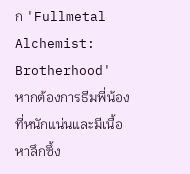ก 'Fullmetal Alchemist: Brotherhood' หากต้องการธีมพี่น้องที่หนักแน่นและมีเนื้อหาลึกซึ้ง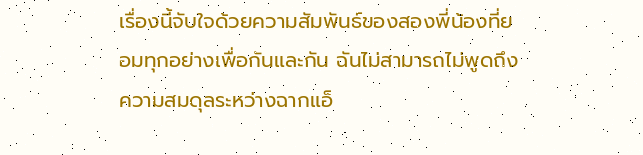เรื่องนี้จับใจด้วยความสัมพันธ์ของสองพี่น้องที่ยอมทุกอย่างเพื่อกันและกัน ฉันไม่สามารถไม่พูดถึงความสมดุลระหว่างฉากแอ็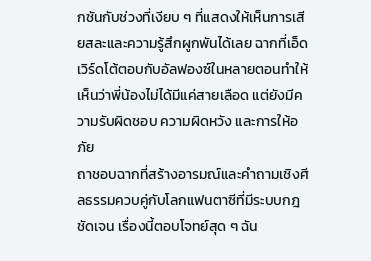กชันกับช่วงที่เงียบ ๆ ที่แสดงให้เห็นการเสียสละและความรู้สึกผูกพันได้เลย ฉากที่เอ็ดเวิร์ดโต้ตอบกับอัลฟองซ์ในหลายตอนทำให้เห็นว่าพี่น้องไม่ได้มีแค่สายเลือด แต่ยังมีความรับผิดชอบ ความผิดหวัง และการให้อภัย
ถาชอบฉากที่สร้างอารมณ์และคำถามเชิงศีลธรรมควบคู่กับโลกแฟนตาซีที่มีระบบกฎชัดเจน เรื่องนี้ตอบโจทย์สุด ๆ ฉัน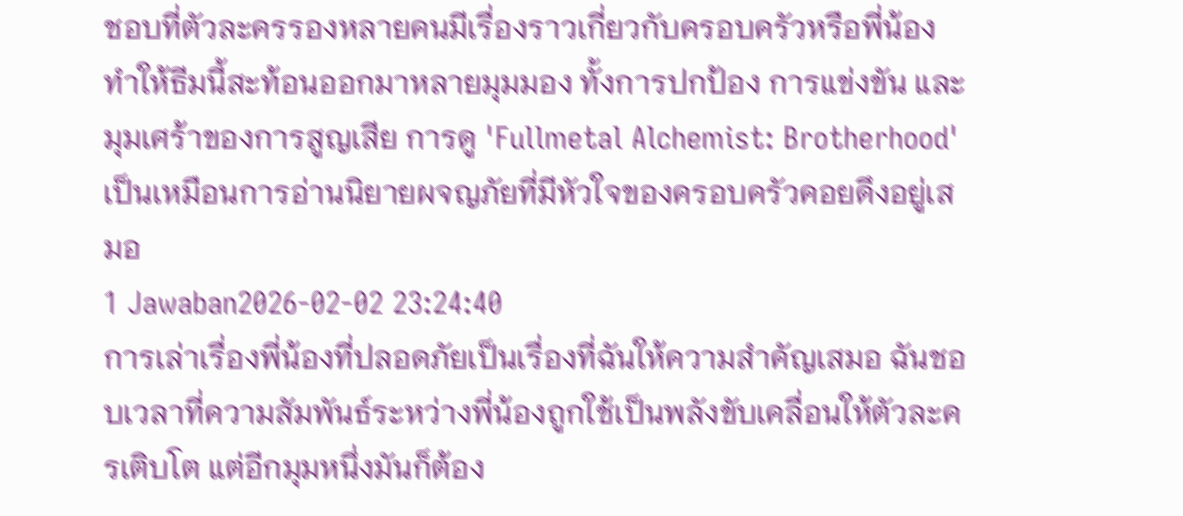ชอบที่ตัวละครรองหลายคนมีเรื่องราวเกี่ยวกับครอบครัวหรือพี่น้อง ทำให้ธีมนี้สะท้อนออกมาหลายมุมมอง ทั้งการปกป้อง การแข่งขัน และมุมเศร้าของการสูญเสีย การดู 'Fullmetal Alchemist: Brotherhood' เป็นเหมือนการอ่านนิยายผจญภัยที่มีหัวใจของครอบครัวคอยดึงอยู่เสมอ
1 Jawaban2026-02-02 23:24:40
การเล่าเรื่องพี่น้องที่ปลอดภัยเป็นเรื่องที่ฉันให้ความสำคัญเสมอ ฉันชอบเวลาที่ความสัมพันธ์ระหว่างพี่น้องถูกใช้เป็นพลังขับเคลื่อนให้ตัวละครเติบโต แต่อีกมุมหนึ่งมันก็ต้อง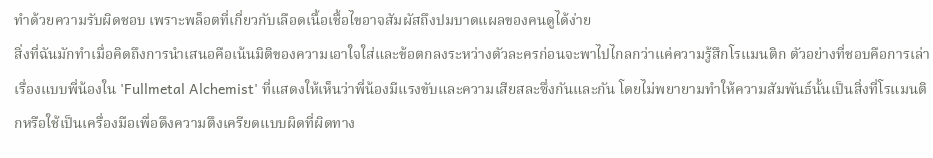ทำด้วยความรับผิดชอบ เพราะพล็อตที่เกี่ยวกับเลือดเนื้อเชื้อไขอาจสัมผัสถึงปมบาดแผลของคนดูได้ง่าย
สิ่งที่ฉันมักทำเมื่อคิดถึงการนำเสนอคือเน้นมิติของความเอาใจใส่และข้อตกลงระหว่างตัวละครก่อนจะพาไปไกลกว่าแค่ความรู้สึกโรแมนติก ตัวอย่างที่ชอบคือการเล่าเรื่องแบบพี่น้องใน 'Fullmetal Alchemist' ที่แสดงให้เห็นว่าพี่น้องมีแรงขับและความเสียสละซึ่งกันและกัน โดยไม่พยายามทำให้ความสัมพันธ์นั้นเป็นสิ่งที่โรแมนติกหรือใช้เป็นเครื่องมือเพื่อดึงความตึงเครียดแบบผิดที่ผิดทาง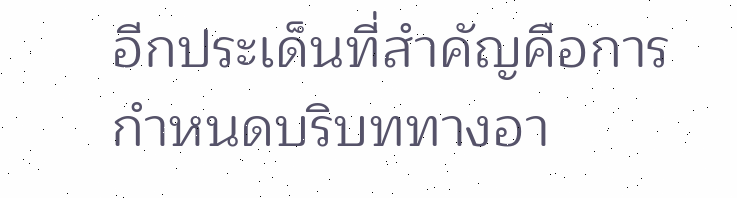อีกประเด็นที่สำคัญคือการกำหนดบริบททางอา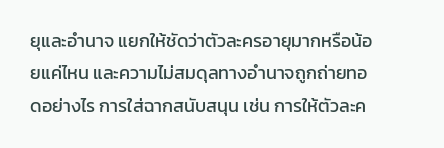ยุและอำนาจ แยกให้ชัดว่าตัวละครอายุมากหรือน้อยแค่ไหน และความไม่สมดุลทางอำนาจถูกถ่ายทอดอย่างไร การใส่ฉากสนับสนุน เช่น การให้ตัวละค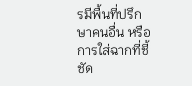รมีพื้นที่ปรึกษาคนอื่น หรือการใส่ฉากที่ชี้ชัด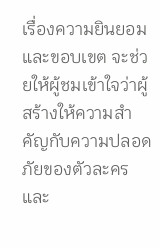เรื่องความยินยอมและขอบเขต จะช่วยให้ผู้ชมเข้าใจว่าผู้สร้างให้ความสำคัญกับความปลอดภัยของตัวละครและ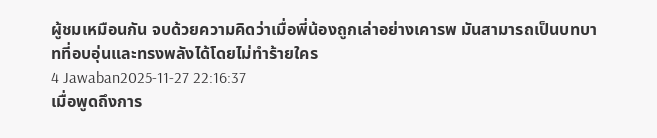ผู้ชมเหมือนกัน จบด้วยความคิดว่าเมื่อพี่น้องถูกเล่าอย่างเคารพ มันสามารถเป็นบทบาทที่อบอุ่นและทรงพลังได้โดยไม่ทำร้ายใคร
4 Jawaban2025-11-27 22:16:37
เมื่อพูดถึงการ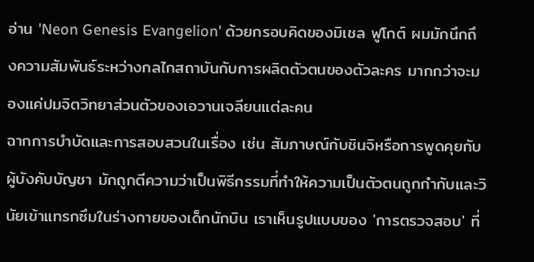อ่าน 'Neon Genesis Evangelion' ด้วยกรอบคิดของมิเชล ฟูโกต์ ผมมักนึกถึงความสัมพันธ์ระหว่างกลไกสถาบันกับการผลิตตัวตนของตัวละคร มากกว่าจะมองแค่ปมจิตวิทยาส่วนตัวของเอวานเจลียนแต่ละคน
ฉากการบำบัดและการสอบสวนในเรื่อง เช่น สัมภาษณ์กับชินจิหรือการพูดคุยกับผู้บังคับบัญชา มักถูกตีความว่าเป็นพิธีกรรมที่ทำให้ความเป็นตัวตนถูกกำกับและวินัยเข้าแทรกซึมในร่างกายของเด็กนักบิน เราเห็นรูปแบบของ 'การตรวจสอบ' ที่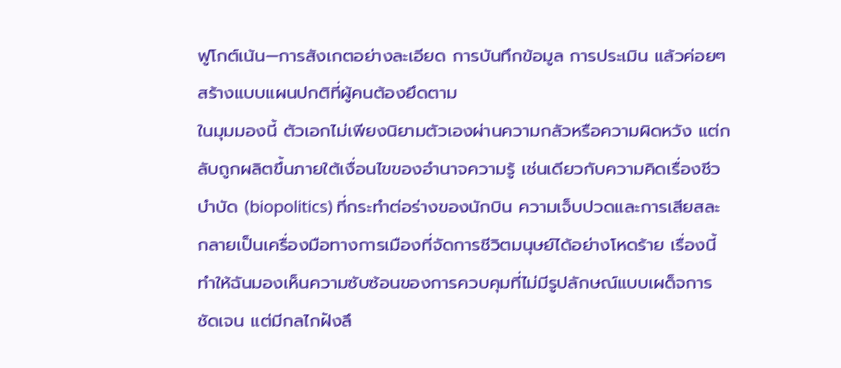ฟูโกต์เน้น—การสังเกตอย่างละเอียด การบันทึกข้อมูล การประเมิน แล้วค่อยๆ สร้างแบบแผนปกติที่ผู้คนต้องยึดตาม
ในมุมมองนี้ ตัวเอกไม่เพียงนิยามตัวเองผ่านความกลัวหรือความผิดหวัง แต่กลับถูกผลิตขึ้นภายใต้เงื่อนไขของอำนาจความรู้ เช่นเดียวกับความคิดเรื่องชีวบำบัด (biopolitics) ที่กระทำต่อร่างของนักบิน ความเจ็บปวดและการเสียสละกลายเป็นเครื่องมือทางการเมืองที่จัดการชีวิตมนุษย์ได้อย่างโหดร้าย เรื่องนี้ทำให้ฉันมองเห็นความซับซ้อนของการควบคุมที่ไม่มีรูปลักษณ์แบบเผด็จการชัดเจน แต่มีกลไกฝังลึ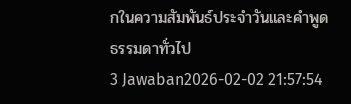กในความสัมพันธ์ประจำวันและคำพูดธรรมดาทั่วไป
3 Jawaban2026-02-02 21:57:54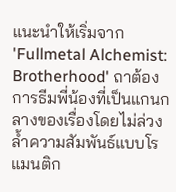แนะนำให้เริ่มจาก 'Fullmetal Alchemist: Brotherhood' ถาต้องการธีมพี่น้องที่เป็นแกนกลางของเรื่องโดยไม่ล่วงล้ำความสัมพันธ์แบบโรแมนติก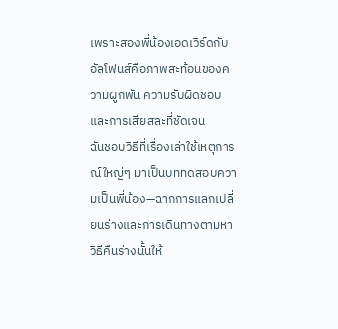เพราะสองพี่น้องเอดเวิร์ดกับอัลโฟนส์คือภาพสะท้อนของความผูกพัน ความรับผิดชอบ และการเสียสละที่ชัดเจน
ฉันชอบวิธีที่เรื่องเล่าใช้เหตุการณ์ใหญ่ๆ มาเป็นบททดสอบความเป็นพี่น้อง—ฉากการแลกเปลี่ยนร่างและการเดินทางตามหาวิธีคืนร่างนั้นให้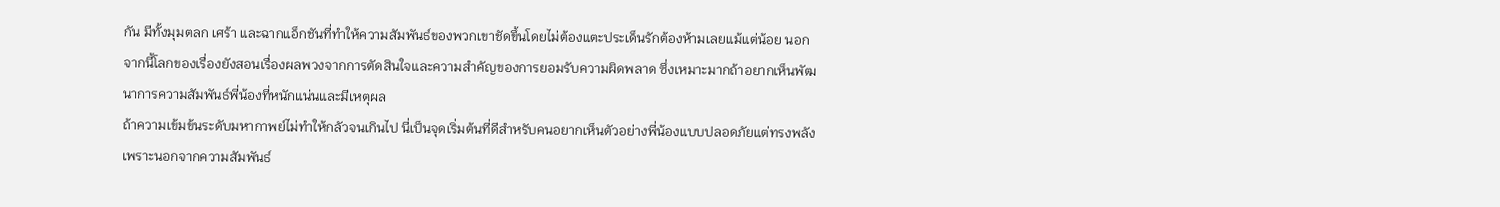กัน มีทั้งมุมตลก เศร้า และฉากแอ็กชันที่ทำให้ความสัมพันธ์ของพวกเขาชัดขึ้นโดยไม่ต้องแตะประเด็นรักต้องห้ามเลยแม้แต่น้อย นอกจากนี้โลกของเรื่องยังสอนเรื่องผลพวงจากการตัดสินใจและความสำคัญของการยอมรับความผิดพลาด ซึ่งเหมาะมากถ้าอยากเห็นพัฒนาการความสัมพันธ์พี่น้องที่หนักแน่นและมีเหตุผล
ถ้าความเข้มข้นระดับมหากาพย์ไม่ทำให้กลัวจนเกินไป นี่เป็นจุดเริ่มต้นที่ดีสำหรับคนอยากเห็นตัวอย่างพี่น้องแบบปลอดภัยแต่ทรงพลัง เพราะนอกจากความสัมพันธ์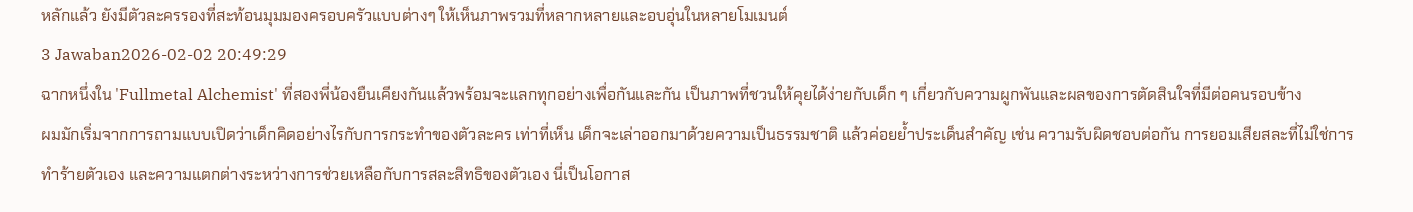หลักแล้ว ยังมีตัวละครรองที่สะท้อนมุมมองครอบครัวแบบต่างๆ ให้เห็นภาพรวมที่หลากหลายและอบอุ่นในหลายโมเมนต์
3 Jawaban2026-02-02 20:49:29
ฉากหนึ่งใน 'Fullmetal Alchemist' ที่สองพี่น้องยืนเคียงกันแล้วพร้อมจะแลกทุกอย่างเพื่อกันและกัน เป็นภาพที่ชวนให้คุยได้ง่ายกับเด็ก ๆ เกี่ยวกับความผูกพันและผลของการตัดสินใจที่มีต่อคนรอบข้าง
ผมมักเริ่มจากการถามแบบเปิดว่าเด็กคิดอย่างไรกับการกระทำของตัวละคร เท่าที่เห็น เด็กจะเล่าออกมาด้วยความเป็นธรรมชาติ แล้วค่อยย้ำประเด็นสำคัญ เช่น ความรับผิดชอบต่อกัน การยอมเสียสละที่ไม่ใช่การทำร้ายตัวเอง และความแตกต่างระหว่างการช่วยเหลือกับการสละสิทธิของตัวเอง นี่เป็นโอกาส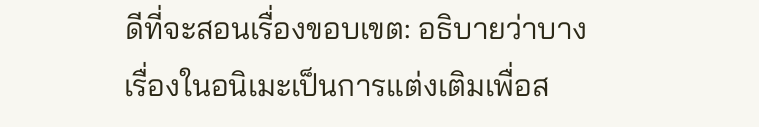ดีที่จะสอนเรื่องขอบเขต: อธิบายว่าบางเรื่องในอนิเมะเป็นการแต่งเติมเพื่อส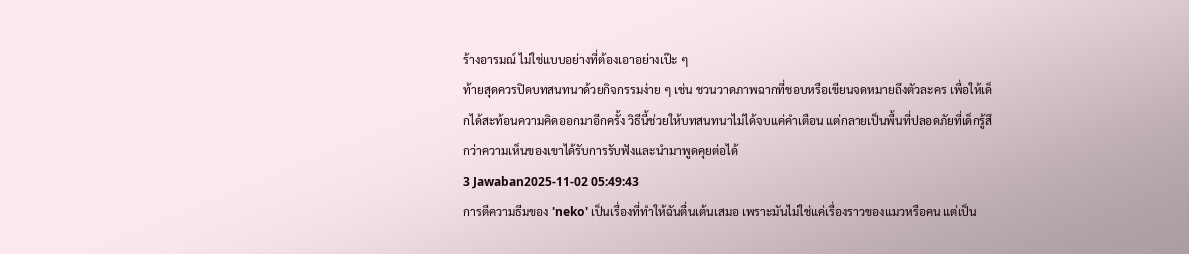ร้างอารมณ์ ไม่ใช่แบบอย่างที่ต้องเอาอย่างเป๊ะ ๆ
ท้ายสุดควรปิดบทสนทนาด้วยกิจกรรมง่าย ๆ เช่น ชวนวาดภาพฉากที่ชอบหรือเขียนจดหมายถึงตัวละคร เพื่อให้เด็กได้สะท้อนความคิดออกมาอีกครั้ง วิธีนี้ช่วยให้บทสนทนาไม่ได้จบแค่คำเตือน แต่กลายเป็นพื้นที่ปลอดภัยที่เด็กรู้สึกว่าความเห็นของเขาได้รับการรับฟังและนำมาพูดคุยต่อได้
3 Jawaban2025-11-02 05:49:43
การตีความธีมของ 'neko' เป็นเรื่องที่ทำให้ฉันตื่นเต้นเสมอ เพราะมันไม่ใช่แค่เรื่องราวของแมวหรือคน แต่เป็น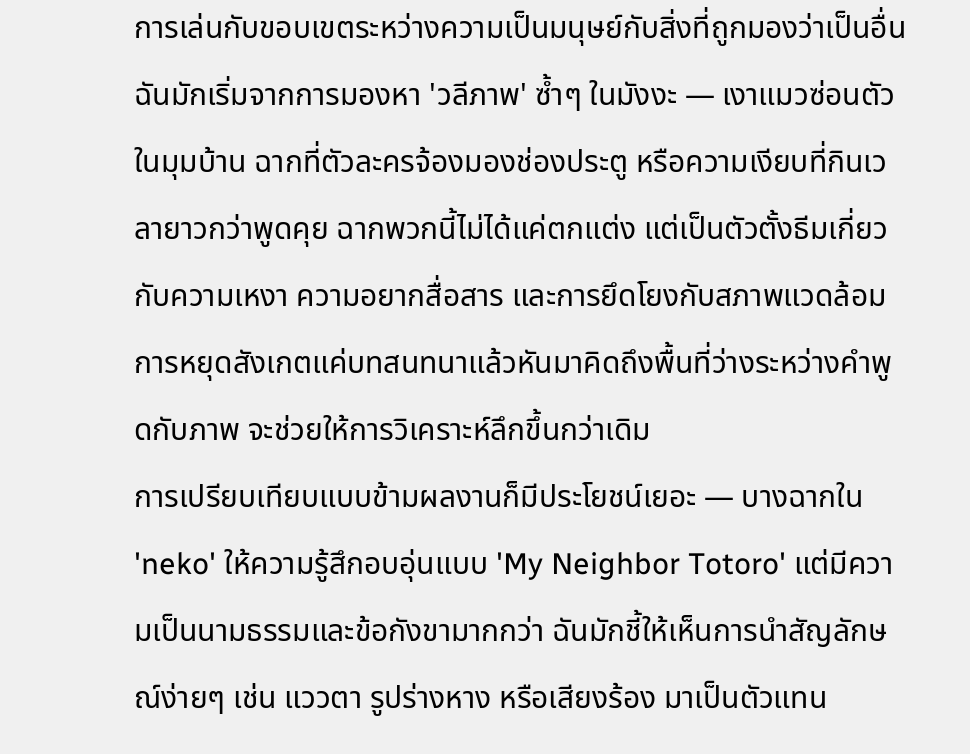การเล่นกับขอบเขตระหว่างความเป็นมนุษย์กับสิ่งที่ถูกมองว่าเป็นอื่น
ฉันมักเริ่มจากการมองหา 'วลีภาพ' ซ้ำๆ ในมังงะ — เงาแมวซ่อนตัวในมุมบ้าน ฉากที่ตัวละครจ้องมองช่องประตู หรือความเงียบที่กินเวลายาวกว่าพูดคุย ฉากพวกนี้ไม่ได้แค่ตกแต่ง แต่เป็นตัวตั้งธีมเกี่ยวกับความเหงา ความอยากสื่อสาร และการยึดโยงกับสภาพแวดล้อม การหยุดสังเกตแค่บทสนทนาแล้วหันมาคิดถึงพื้นที่ว่างระหว่างคำพูดกับภาพ จะช่วยให้การวิเคราะห์ลึกขึ้นกว่าเดิม
การเปรียบเทียบแบบข้ามผลงานก็มีประโยชน์เยอะ — บางฉากใน 'neko' ให้ความรู้สึกอบอุ่นแบบ 'My Neighbor Totoro' แต่มีความเป็นนามธรรมและข้อกังขามากกว่า ฉันมักชี้ให้เห็นการนำสัญลักษณ์ง่ายๆ เช่น แววตา รูปร่างหาง หรือเสียงร้อง มาเป็นตัวแทน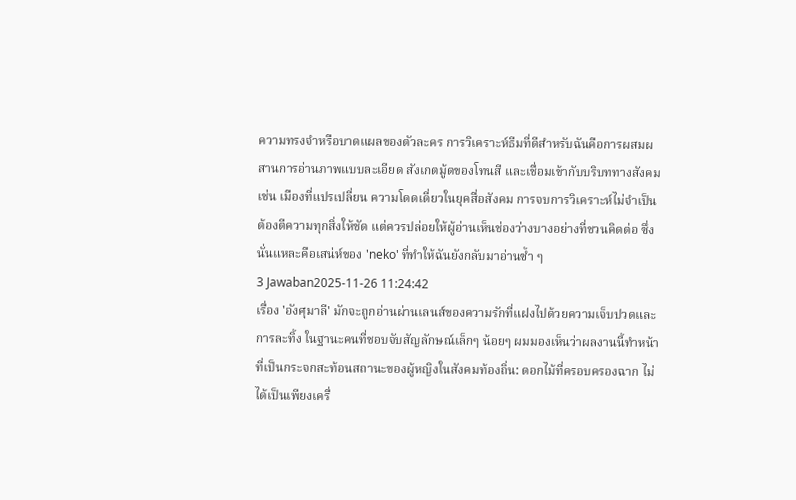ความทรงจำหรือบาดแผลของตัวละคร การวิเคราะห์ธีมที่ดีสำหรับฉันคือการผสมผสานการอ่านภาพแบบละเอียด สังเกตมู้ดของโทนสี และเชื่อมเข้ากับบริบททางสังคม เช่น เมืองที่แปรเปลี่ยน ความโดดเดี่ยวในยุคสื่อสังคม การจบการวิเคราะห์ไม่จำเป็นต้องตีความทุกสิ่งให้ชัด แต่ควรปล่อยให้ผู้อ่านเห็นช่องว่างบางอย่างที่ชวนคิดต่อ ซึ่งนั่นแหละคือเสน่ห์ของ 'neko' ที่ทำให้ฉันยังกลับมาอ่านซ้ำ ๆ
3 Jawaban2025-11-26 11:24:42
เรื่อง 'อังศุมาลี' มักจะถูกอ่านผ่านเลนส์ของความรักที่แฝงไปด้วยความเจ็บปวดและการละทิ้ง ในฐานะคนที่ชอบจับสัญลักษณ์เล็กๆ น้อยๆ ผมมองเห็นว่าผลงานนี้ทำหน้าที่เป็นกระจกสะท้อนสถานะของผู้หญิงในสังคมท้องถิ่น: ดอกไม้ที่ครอบครองฉาก ไม่ได้เป็นเพียงเครื่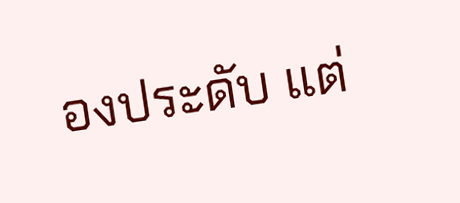องประดับ แต่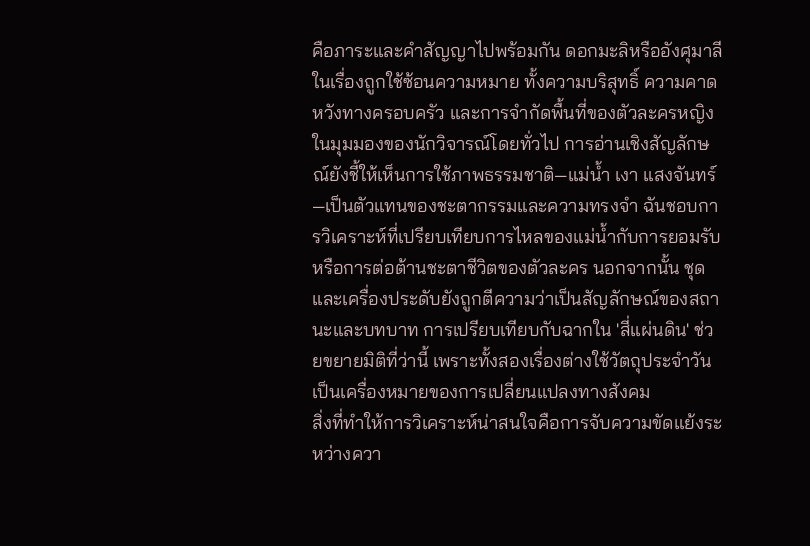คือภาระและคำสัญญาไปพร้อมกัน ดอกมะลิหรืออังศุมาลีในเรื่องถูกใช้ซ้อนความหมาย ทั้งความบริสุทธิ์ ความคาดหวังทางครอบครัว และการจำกัดพื้นที่ของตัวละครหญิง
ในมุมมองของนักวิจารณ์โดยทั่วไป การอ่านเชิงสัญลักษณ์ยังชี้ให้เห็นการใช้ภาพธรรมชาติ—แม่น้ำ เงา แสงจันทร์—เป็นตัวแทนของชะตากรรมและความทรงจำ ฉันชอบการวิเคราะห์ที่เปรียบเทียบการไหลของแม่น้ำกับการยอมรับหรือการต่อต้านชะตาชีวิตของตัวละคร นอกจากนั้น ชุดและเครื่องประดับยังถูกตีความว่าเป็นสัญลักษณ์ของสถานะและบทบาท การเปรียบเทียบกับฉากใน 'สี่แผ่นดิน' ช่วยขยายมิติที่ว่านี้ เพราะทั้งสองเรื่องต่างใช้วัตถุประจำวันเป็นเครื่องหมายของการเปลี่ยนแปลงทางสังคม
สิ่งที่ทำให้การวิเคราะห์น่าสนใจคือการจับความขัดแย้งระหว่างควา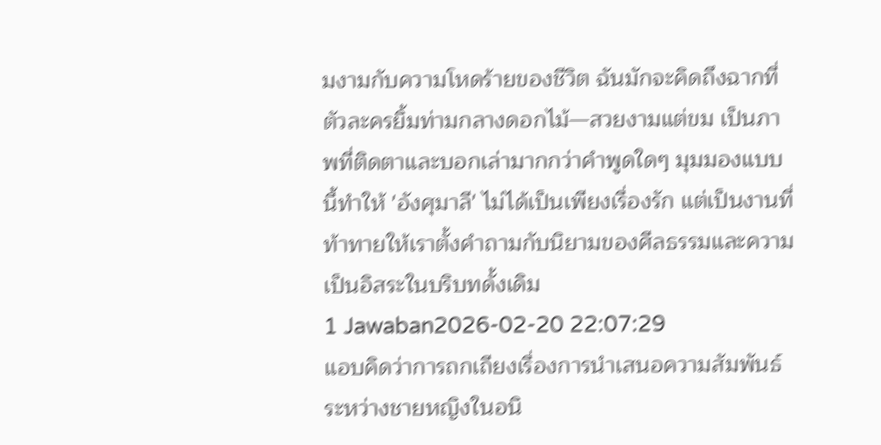มงามกับความโหดร้ายของชีวิต ฉันมักจะคิดถึงฉากที่ตัวละครยิ้มท่ามกลางดอกไม้—สวยงามแต่ขม เป็นภาพที่ติดตาและบอกเล่ามากกว่าคำพูดใดๆ มุมมองแบบนี้ทำให้ 'อังศุมาลี' ไม่ได้เป็นเพียงเรื่องรัก แต่เป็นงานที่ท้าทายให้เราตั้งคำถามกับนิยามของศีลธรรมและความเป็นอิสระในบริบทดั้งเดิม
1 Jawaban2026-02-20 22:07:29
แอบคิดว่าการถกเถียงเรื่องการนำเสนอความสัมพันธ์ระหว่างชายหญิงในอนิ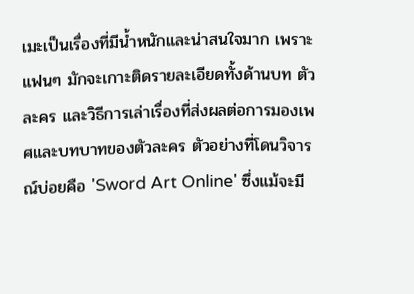เมะเป็นเรื่องที่มีน้ำหนักและน่าสนใจมาก เพราะแฟนๆ มักจะเกาะติดรายละเอียดทั้งด้านบท ตัวละคร และวิธีการเล่าเรื่องที่ส่งผลต่อการมองเพศและบทบาทของตัวละคร ตัวอย่างที่โดนวิจารณ์บ่อยคือ 'Sword Art Online' ซึ่งแม้จะมี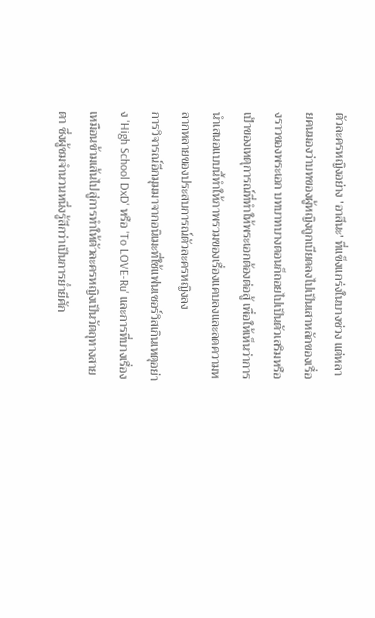ตัวละครหญิงอย่าง 'อาสึนะ' ที่แข็งแกร่งในบางช่วง แต่หลายคนมองว่าบทของผู้หญิงถูกเบียดลงไปเป็นเสาหลักของเรื่องราวของพระเอก บทบาทบางตอนก็ถอยไปเป็นตัวเสริมหรือเป้าของเหตุการณ์ที่ทำให้พระเอกต้องต่อสู้ เพื่อให้เห็นว่าการนำเสนอแบบนี้ทำให้ภาพรวมของเรื่องแคบลงและลดความหลากหลายของประสบการณ์ตัวละครหญิงลง
การวิจารณ์อีกมุมมาจากอนิเมะที่ใช้แฟนเซอร์วิสเกินเหตุอย่าง 'High School DxD' หรือ 'To LOVE-Ru' และการที่บางเรื่องเหมือนข้ามเส้นไปสู่การทำให้ตัวละครหญิงเป็นวัตถุทางสายตา ซึ่งผู้ชมจำนวนหนึ่งรู้สึกว่าเป็นการย่ำยีศัก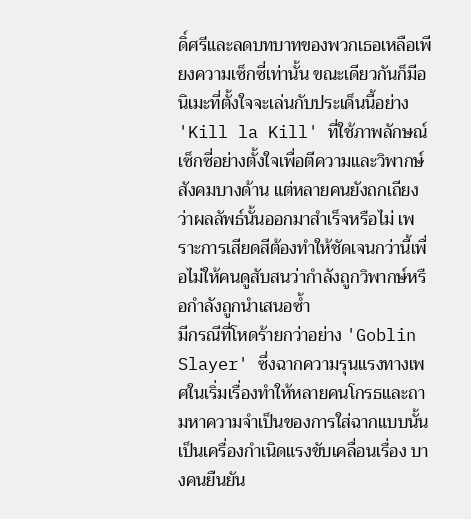ดิ์ศรีและลดบทบาทของพวกเธอเหลือเพียงความเซ็กซี่เท่านั้น ขณะเดียวกันก็มีอนิเมะที่ตั้งใจจะเล่นกับประเด็นนี้อย่าง 'Kill la Kill' ที่ใช้ภาพลักษณ์เซ็กซี่อย่างตั้งใจเพื่อตีความและวิพากษ์สังคมบางด้าน แต่หลายคนยังถกเถียงว่าผลลัพธ์นั้นออกมาสำเร็จหรือไม่ เพราะการเสียดสีต้องทำให้ชัดเจนกว่านี้เพื่อไม่ให้คนดูสับสนว่ากำลังถูกวิพากษ์หรือกำลังถูกนำเสนอซ้ำ
มีกรณีที่โหดร้ายกว่าอย่าง 'Goblin Slayer' ซึ่งฉากความรุนแรงทางเพศในเริ่มเรื่องทำให้หลายคนโกรธและถามหาความจำเป็นของการใส่ฉากแบบนั้นเป็นเครื่องกำเนิดแรงขับเคลื่อนเรื่อง บางคนยืนยัน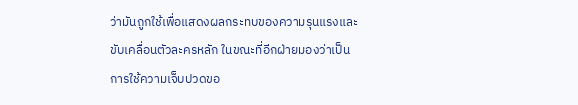ว่ามันถูกใช้เพื่อแสดงผลกระทบของความรุนแรงและขับเคลื่อนตัวละครหลัก ในขณะที่อีกฝ่ายมองว่าเป็นการใช้ความเจ็บปวดขอ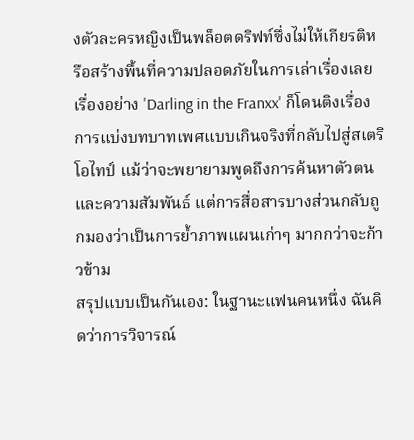งตัวละครหญิงเป็นพล็อตดริฟท์ซึ่งไม่ให้เกียรติหรือสร้างพื้นที่ความปลอดภัยในการเล่าเรื่องเลย เรื่องอย่าง 'Darling in the Franxx' ก็โดนติงเรื่องการแบ่งบทบาทเพศแบบเกินจริงที่กลับไปสู่สเตริโอไทป์ แม้ว่าจะพยายามพูดถึงการค้นหาตัวตนและความสัมพันธ์ แต่การสื่อสารบางส่วนกลับถูกมองว่าเป็นการย้ำภาพแผนเก่าๆ มากกว่าจะก้าวข้าม
สรุปแบบเป็นกันเอง: ในฐานะแฟนคนหนึ่ง ฉันคิดว่าการวิจารณ์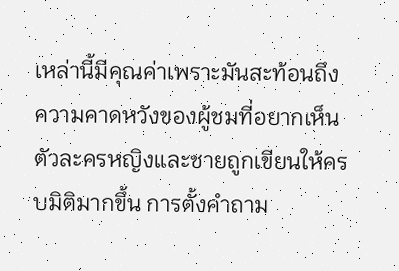เหล่านี้มีคุณค่าเพราะมันสะท้อนถึงความคาดหวังของผู้ชมที่อยากเห็นตัวละครหญิงและชายถูกเขียนให้ครบมิติมากขึ้น การตั้งคำถาม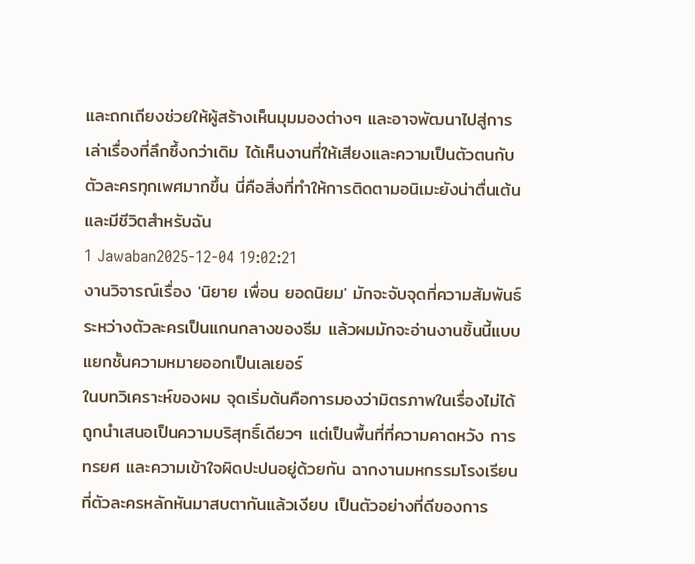และถกเถียงช่วยให้ผู้สร้างเห็นมุมมองต่างๆ และอาจพัฒนาไปสู่การเล่าเรื่องที่ลึกซึ้งกว่าเดิม ได้เห็นงานที่ให้เสียงและความเป็นตัวตนกับตัวละครทุกเพศมากขึ้น นี่คือสิ่งที่ทำให้การติดตามอนิเมะยังน่าตื่นเต้นและมีชีวิตสำหรับฉัน
1 Jawaban2025-12-04 19:02:21
งานวิจารณ์เรื่อง 'นิยาย เพื่อน ยอดนิยม' มักจะจับจุดที่ความสัมพันธ์ระหว่างตัวละครเป็นแกนกลางของธีม แล้วผมมักจะอ่านงานชิ้นนี้แบบแยกชั้นความหมายออกเป็นเลเยอร์
ในบทวิเคราะห์ของผม จุดเริ่มต้นคือการมองว่ามิตรภาพในเรื่องไม่ได้ถูกนำเสนอเป็นความบริสุทธิ์เดียวๆ แต่เป็นพื้นที่ที่ความคาดหวัง การทรยศ และความเข้าใจผิดปะปนอยู่ด้วยกัน ฉากงานมหกรรมโรงเรียนที่ตัวละครหลักหันมาสบตากันแล้วเงียบ เป็นตัวอย่างที่ดีของการ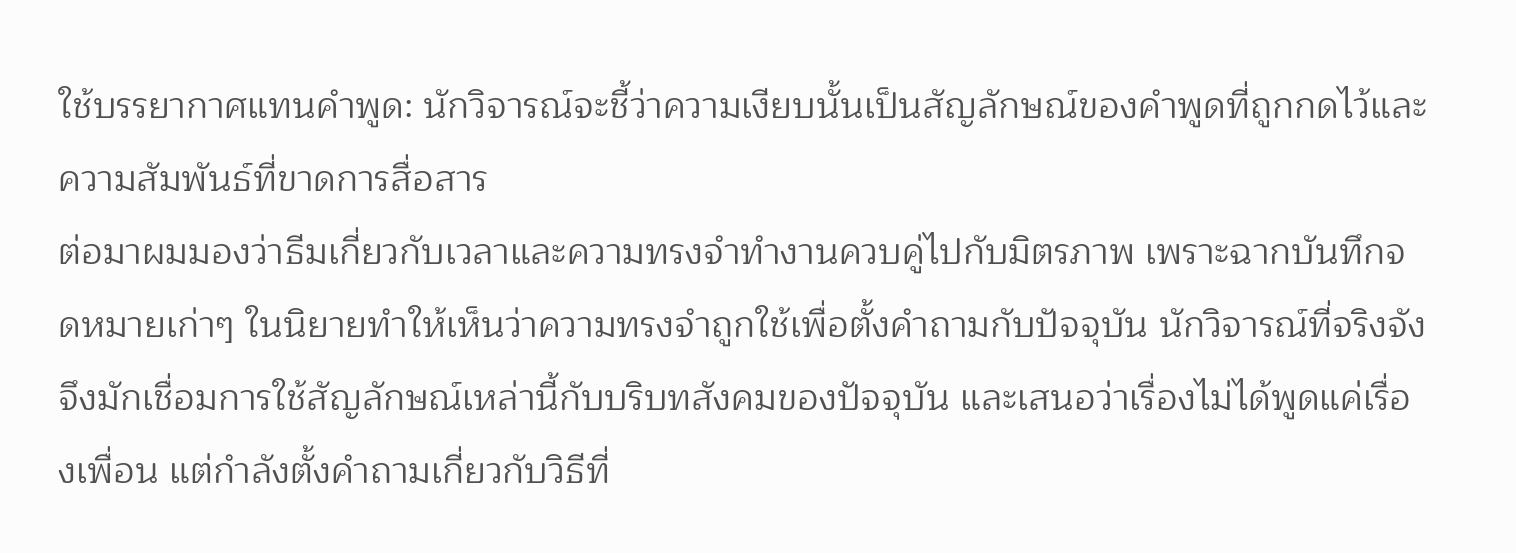ใช้บรรยากาศแทนคำพูด: นักวิจารณ์จะชี้ว่าความเงียบนั้นเป็นสัญลักษณ์ของคำพูดที่ถูกกดไว้และความสัมพันธ์ที่ขาดการสื่อสาร
ต่อมาผมมองว่าธีมเกี่ยวกับเวลาและความทรงจำทำงานควบคู่ไปกับมิตรภาพ เพราะฉากบันทึกจดหมายเก่าๆ ในนิยายทำให้เห็นว่าความทรงจำถูกใช้เพื่อตั้งคำถามกับปัจจุบัน นักวิจารณ์ที่จริงจังจึงมักเชื่อมการใช้สัญลักษณ์เหล่านี้กับบริบทสังคมของปัจจุบัน และเสนอว่าเรื่องไม่ได้พูดแค่เรื่องเพื่อน แต่กำลังตั้งคำถามเกี่ยวกับวิธีที่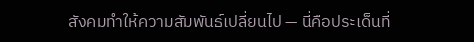สังคมทำให้ความสัมพันธ์เปลี่ยนไป — นี่คือประเด็นที่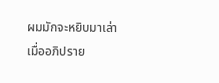ผมมักจะหยิบมาเล่าเมื่ออภิปราย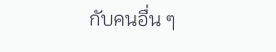กับคนอื่น ๆ